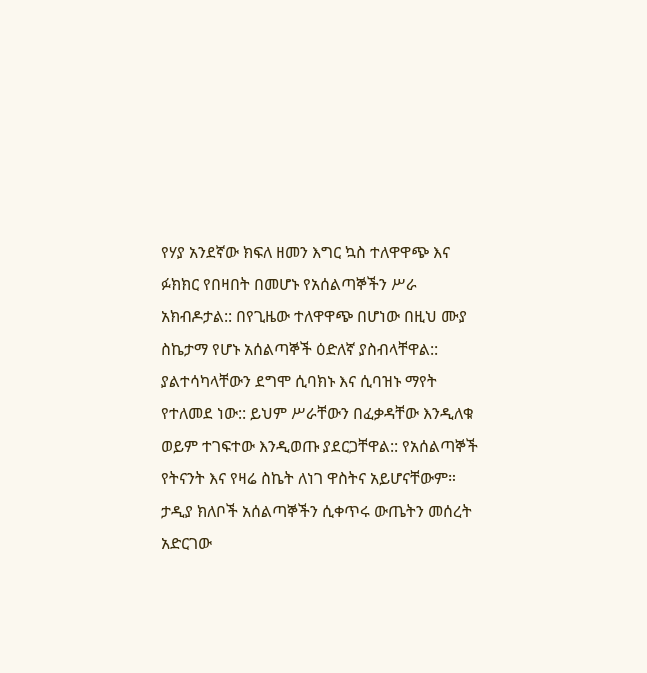የሃያ አንደኛው ክፍለ ዘመን እግር ኳስ ተለዋዋጭ እና ፉክክር የበዛበት በመሆኑ የአሰልጣኞችን ሥራ አክብዶታል:: በየጊዜው ተለዋዋጭ በሆነው በዚህ ሙያ ስኬታማ የሆኑ አሰልጣኞች ዕድለኛ ያስብላቸዋል:: ያልተሳካላቸውን ደግሞ ሲባክኑ እና ሲባዝኑ ማየት የተለመደ ነው:: ይህም ሥራቸውን በፈቃዳቸው እንዲለቁ ወይም ተገፍተው እንዲወጡ ያደርጋቸዋል:: የአሰልጣኞች የትናንት እና የዛሬ ስኬት ለነገ ዋስትና አይሆናቸውም። ታዲያ ክለቦች አሰልጣኞችን ሲቀጥሩ ውጤትን መሰረት አድርገው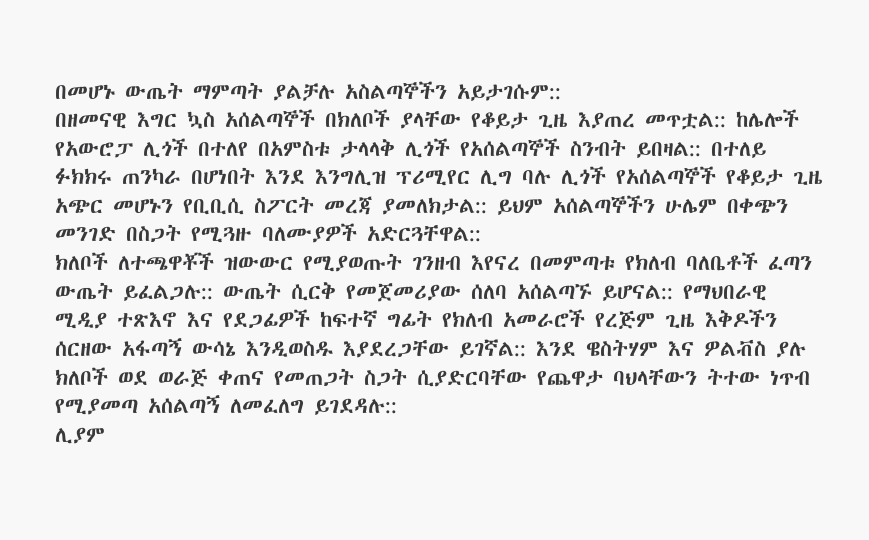በመሆኑ ውጤት ማምጣት ያልቻሉ አስልጣኞችን አይታገሱም::
በዘመናዊ እግር ኳስ አሰልጣኞች በክለቦች ያላቸው የቆይታ ጊዜ እያጠረ መጥቷል:: ከሌሎች የአውሮፓ ሊጎች በተለየ በአምስቱ ታላላቅ ሊጎች የአሰልጣኞች ስንብት ይበዛል:: በተለይ ፉክክሩ ጠንካራ በሆነበት እንደ እንግሊዝ ፕሪሚየር ሊግ ባሉ ሊጎች የአሰልጣኞች የቆይታ ጊዜ አጭር መሆኑን የቢቢሲ ስፖርት መረጃ ያመለክታል:: ይህም አሰልጣኞችን ሁሌም በቀጭን መንገድ በስጋት የሚጓዙ ባለሙያዎች አድርጓቸዋል::
ክለቦች ለተጫዋቾች ዝውውር የሚያወጡት ገንዘብ እየናረ በመምጣቱ የክለብ ባለቤቶች ፈጣን ውጤት ይፈልጋሉ:: ውጤት ሲርቅ የመጀመሪያው ሰለባ አሰልጣኙ ይሆናል:: የማህበራዊ ሚዲያ ተጽእኖ እና የደጋፊዎች ከፍተኛ ግፊት የክለብ አመራሮች የረጅም ጊዜ እቅዶችን ሰርዘው አፋጣኝ ውሳኔ እንዲወስዱ እያደረጋቸው ይገኛል:: እንደ ዌስትሃም እና ዎልቭስ ያሉ ክለቦች ወደ ወራጅ ቀጠና የመጠጋት ስጋት ሲያድርባቸው የጨዋታ ባህላቸውን ትተው ነጥብ የሚያመጣ አሰልጣኝ ለመፈለግ ይገደዳሉ::
ሊያም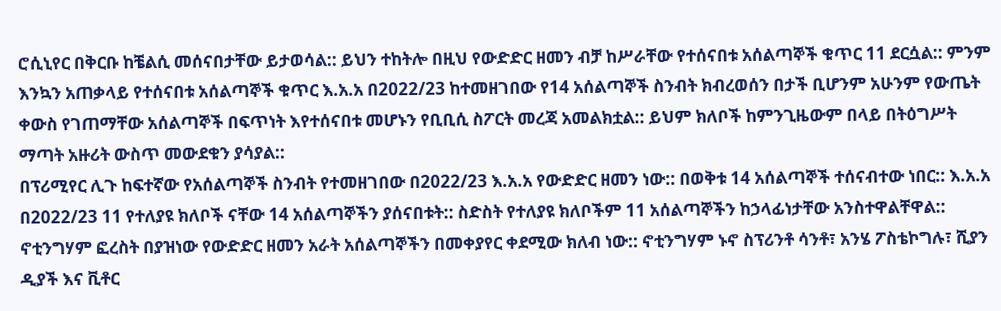ሮሲኒየር በቅርቡ ከቼልሲ መሰናበታቸው ይታወሳል:: ይህን ተከትሎ በዚህ የውድድር ዘመን ብቻ ከሥራቸው የተሰናበቱ አሰልጣኞች ቁጥር 11 ደርሷል:: ምንም እንኳን አጠቃላይ የተሰናበቱ አሰልጣኞች ቁጥር እ.አ.አ በ2022/23 ከተመዘገበው የ14 አሰልጣኞች ስንብት ክብረወሰን በታች ቢሆንም አሁንም የውጤት ቀውስ የገጠማቸው አሰልጣኞች በፍጥነት እየተሰናበቱ መሆኑን የቢቢሲ ስፖርት መረጃ አመልክቷል:: ይህም ክለቦች ከምንጊዜውም በላይ በትዕግሥት ማጣት አዙሪት ውስጥ መውደቁን ያሳያል::
በፕሪሚየር ሊጉ ከፍተኛው የአሰልጣኞች ስንብት የተመዘገበው በ2022/23 እ.አ.አ የውድድር ዘመን ነው:: በወቅቱ 14 አሰልጣኞች ተሰናብተው ነበር:: እ.አ.አ በ2022/23 11 የተለያዩ ክለቦች ናቸው 14 አሰልጣኞችን ያሰናበቱት:: ስድስት የተለያዩ ክለቦችም 11 አሰልጣኞችን ከኃላፊነታቸው አንስተዋልቸዋል::
ኖቲንግሃም ፎረስት በያዝነው የውድድር ዘመን አራት አሰልጣኞችን በመቀያየር ቀደሚው ክለብ ነው:: ኖቲንግሃም ኑኖ ስፕሪንቶ ሳንቶ፣ አንሄ ፖስቴኮግሉ፣ ሺያን ዲያች እና ቪቶር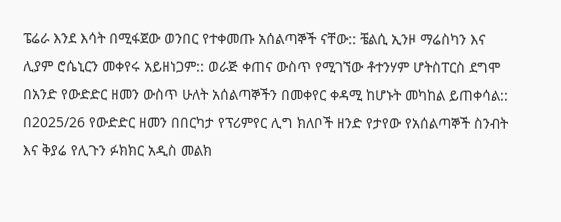ፔሬራ እንደ እሳት በሚፋጀው ወንበር የተቀመጡ አሰልጣኞች ናቸው:: ቼልሲ ኢንዞ ማሬስካን እና ሊያም ሮሴኒርን መቀየሩ አይዘነጋም:: ወራጅ ቀጠና ውስጥ የሚገኘው ቶተንሃም ሆትስፐርስ ደግሞ በአንድ የውድድር ዘመን ውስጥ ሁለት አሰልጣኞችን በመቀየር ቀዳሚ ከሆኑት መካከል ይጠቀሳል::
በ2025/26 የውድድር ዘመን በበርካታ የፕሪምየር ሊግ ክለቦች ዘንድ የታየው የአሰልጣኞች ስንብት እና ቅያሬ የሊጉን ፉክክር አዲስ መልክ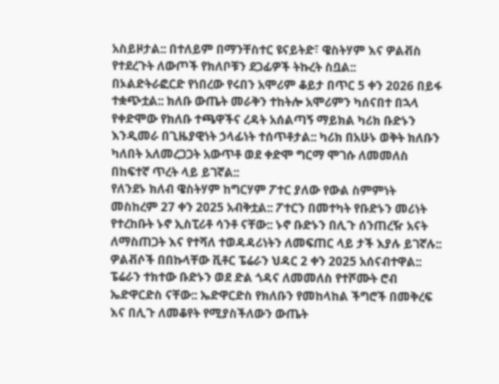አስይዞታል:: በተለይም በማንቸስተር ዩናይትድ፣ ዌስትሃም እና ዎልቭስ የተደረጉት ለውጦች የክለቦቹን ደጋፊዎች ትኩረት ስቧል::
በኦልድትራፎርድ የነበረው የሩበን አሞሪም ቆይታ በጥር 5 ቀን 2026 በይፋ ተቋጭቷል:: ክለቡ ውጤት መራቅን ተከትሎ አሞሪምን ካሰናበተ በኋላ የቀድሞው የክለቡ ተጫዋችና ረዳት አሰልጣኝ ማይክል ካሪክ ቡድኑን እንዲመራ በጊዜያዊነት ኃላፊነት ተሰጥቶታል:: ካሪክ በአሁኑ ወቅት ክለቡን ካለበት አለመረጋጋት አውጥቶ ወደ ቀድሞ ግርማ ሞገሱ ለመመለስ በከፍተኛ ጥረት ላይ ይገኛል::
የለንደኑ ክለብ ዌስትሃም ከግርሃም ፖተር ያለው የውል ስምምነት መስከረም 27 ቀን 2025 አብቅቷል:: ፖተርን በመተካት የቡድኑን መሪነት የተረከቡት ኑኖ ኢስፒሪቶ ሳንቶ ናቸው:: ኑኖ ቡድኑን በሊጉ ሰንጠረዥ አናት ለማስጠጋት እና የተሻለ ተወዳዳሪነትን ለመፍጠር ላይ ታች እያሉ ይገኛሉ::
ዎልቭሶች በበኩላቸው ቪቶር ፔሬራን ህዳር 2 ቀን 2025 አሰናብተዋል:: ፔሬራን ተክተው ቡድኑን ወደ ድል ጎዳና ለመመለስ የተሾሙት ሮብ ኤድዋርድስ ናቸው:: ኤድዋርድስ የክለቡን የመከላከል ችግሮች በመቅረፍ እና በሊጉ ለመቆየት የሚያስችለውን ውጤት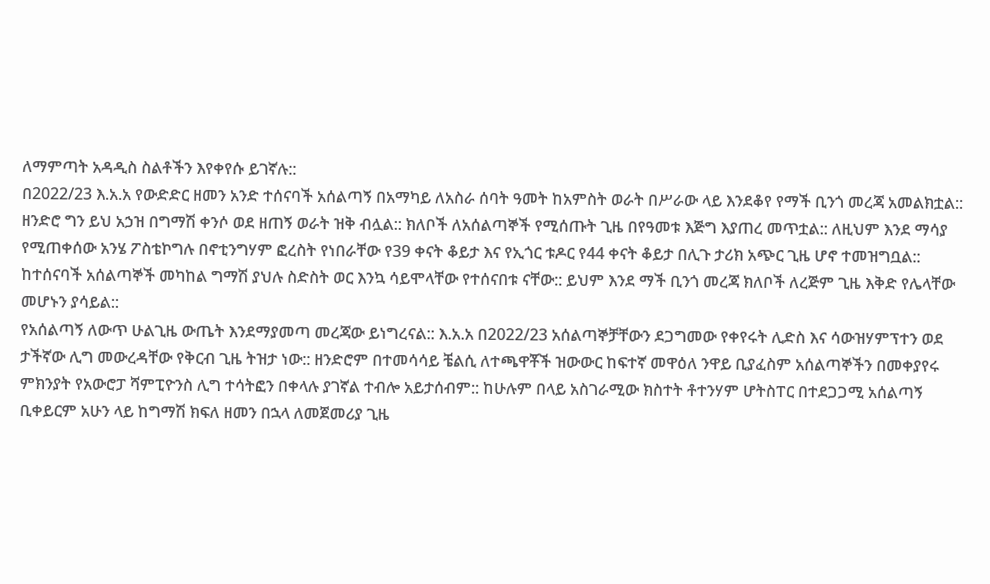ለማምጣት አዳዲስ ስልቶችን እየቀየሱ ይገኛሉ::
በ2022/23 እ.አ.አ የውድድር ዘመን አንድ ተሰናባች አሰልጣኝ በአማካይ ለአስራ ሰባት ዓመት ከአምስት ወራት በሥራው ላይ እንደቆየ የማች ቢንጎ መረጃ አመልክቷል:: ዘንድሮ ግን ይህ አኃዝ በግማሽ ቀንሶ ወደ ዘጠኝ ወራት ዝቅ ብሏል:: ክለቦች ለአሰልጣኞች የሚሰጡት ጊዜ በየዓመቱ እጅግ እያጠረ መጥቷል:: ለዚህም እንደ ማሳያ የሚጠቀሰው አንሄ ፖስቴኮግሉ በኖቲንግሃም ፎረስት የነበራቸው የ39 ቀናት ቆይታ እና የኢጎር ቱዶር የ44 ቀናት ቆይታ በሊጉ ታሪክ አጭር ጊዜ ሆኖ ተመዝግቧል:: ከተሰናባች አሰልጣኞች መካከል ግማሽ ያህሉ ስድስት ወር እንኳ ሳይሞላቸው የተሰናበቱ ናቸው:: ይህም እንደ ማች ቢንጎ መረጃ ክለቦች ለረጅም ጊዜ እቅድ የሌላቸው መሆኑን ያሳይል::
የአሰልጣኝ ለውጥ ሁልጊዜ ውጤት እንደማያመጣ መረጃው ይነግረናል:: እ.አ.አ በ2022/23 አሰልጣኞቻቸውን ደጋግመው የቀየሩት ሊድስ እና ሳውዝሃምፕተን ወደ ታችኛው ሊግ መውረዳቸው የቅርብ ጊዜ ትዝታ ነው:: ዘንድሮም በተመሳሳይ ቼልሲ ለተጫዋቾች ዝውውር ከፍተኛ መዋዕለ ንዋይ ቢያፈስም አሰልጣኞችን በመቀያየሩ ምክንያት የአውሮፓ ሻምፒዮንስ ሊግ ተሳትፎን በቀላሉ ያገኛል ተብሎ አይታሰብም:: ከሁሉም በላይ አስገራሚው ክስተት ቶተንሃም ሆትስፐር በተደጋጋሚ አሰልጣኝ ቢቀይርም አሁን ላይ ከግማሽ ክፍለ ዘመን በኋላ ለመጀመሪያ ጊዜ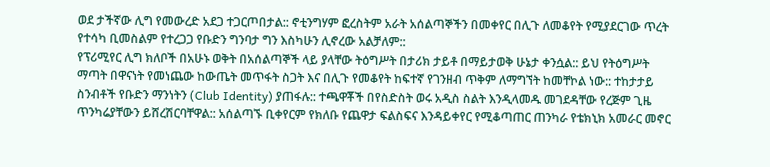ወደ ታችኛው ሊግ የመውረድ አደጋ ተጋርጦበታል:: ኖቲንግሃም ፎረስትም አራት አሰልጣኞችን በመቀየር በሊጉ ለመቆየት የሚያደርገው ጥረት የተሳካ ቢመስልም የተረጋጋ የቡድን ግንባታ ግን እስካሁን ሊኖረው አልቻለም::
የፕሪሚየር ሊግ ክለቦች በአሁኑ ወቅት በአሰልጣኞች ላይ ያላቸው ትዕግሥት በታሪክ ታይቶ በማይታወቅ ሁኔታ ቀንሷል:: ይህ የትዕግሥት ማጣት በዋናነት የመነጨው ከውጤት መጥፋት ስጋት እና በሊጉ የመቆየት ከፍተኛ የገንዘብ ጥቅም ለማግኘት ከመቸኮል ነው:: ተከታታይ ስንብቶች የቡድን ማንነትን (Club Identity) ያጠፋሉ:: ተጫዋቾች በየስድስት ወሩ አዲስ ስልት እንዲላመዱ መገደዳቸው የረጅም ጊዜ ጥንካሬያቸውን ይሸረሽርባቸዋል:: አሰልጣኙ ቢቀየርም የክለቡ የጨዋታ ፍልስፍና እንዳይቀየር የሚቆጣጠር ጠንካራ የቴክኒክ አመራር መኖር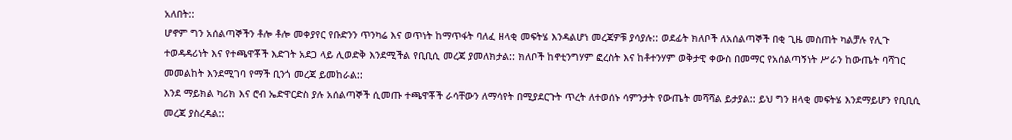አለበት::
ሆኖም ግን አሰልጣኞችን ቶሎ ቶሎ መቀያየር የቡድንን ጥንካሬ እና ወጥነት ከማጥፋት ባለፈ ዘላቂ መፍትሄ እንዳልሆነ መረጃዎቹ ያሳያሉ:: ወደፊት ክለቦች ለአሰልጣኞች በቂ ጊዜ መስጠት ካልቻሉ የሊጉ ተወዳዳሪነት እና የተጫዋቾች እድገት አደጋ ላይ ሊወድቅ እንደሚችል የቢቢሲ መረጃ ያመለክታል:: ክለቦች ከኖቲንግሃም ፎረስት እና ከቶተንሃም ወቅታዊ ቀውስ በመማር የአሰልጣኝነት ሥራን ከውጤት ባሻገር መመልከት እንደሚገባ የማች ቢንጎ መረጃ ይመከራል::
እንደ ማይክል ካሪክ እና ሮብ ኤድዋርድስ ያሉ አሰልጣኞች ሲመጡ ተጫዋቾች ራሳቸውን ለማሳየት በሚያደርጉት ጥረት ለተወሰኑ ሳምንታት የውጤት መሻሻል ይታያል:: ይህ ግን ዘላቂ መፍትሄ እንደማይሆን የቢቢሲ መረጃ ያስረዳል::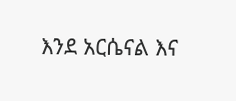እንደ አርሴናል እና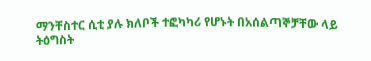ማንቸስተር ሲቲ ያሉ ክለቦች ተፎካካሪ የሆኑት በአሰልጣኞቻቸው ላይ ትዕግስት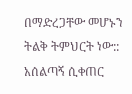በማድረጋቸው መሆኑን ትልቅ ትምህርት ነው:: አሰልጣኝ ሲቀጠር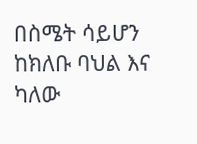በስሜት ሳይሆን ከክለቡ ባህል እና ካለው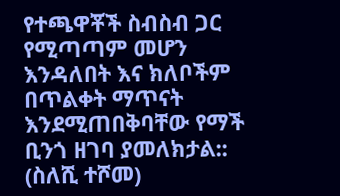የተጫዋቾች ስብስብ ጋር የሚጣጣም መሆን እንዳለበት እና ክለቦችም በጥልቀት ማጥናት እንደሚጠበቅባቸው የማች ቢንጎ ዘገባ ያመለክታል::
(ስለሺ ተሾመ)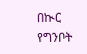በኲር የግንቦት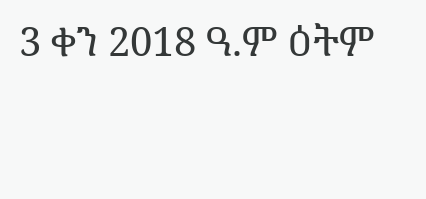3 ቀን 2018 ዓ.ም ዕትም